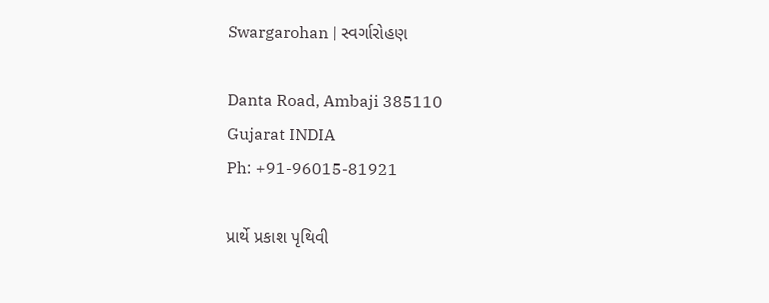Swargarohan | સ્વર્ગારોહણ

Danta Road, Ambaji 385110
Gujarat INDIA
Ph: +91-96015-81921

પ્રાર્થે પ્રકાશ પૃથિવી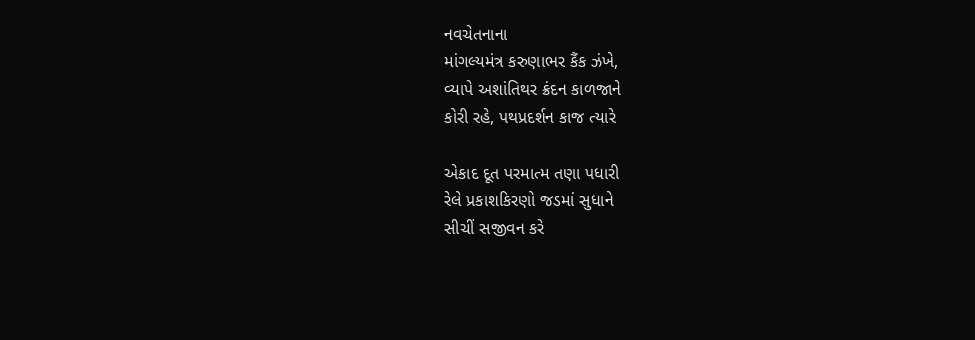નવચેતનાના
માંગલ્યમંત્ર કરુણાભર કૈંક ઝંખે,
વ્યાપે અશાંતિથર ક્રંદન કાળજાને
કોરી રહે, પથપ્રદર્શન કાજ ત્યારે

એકાદ દૂત પરમાત્મ તણા પધારી
રેલે પ્રકાશકિરણો જડમાં સુધાને
સીચીં સજીવન કરે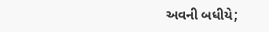અવની બધીયે;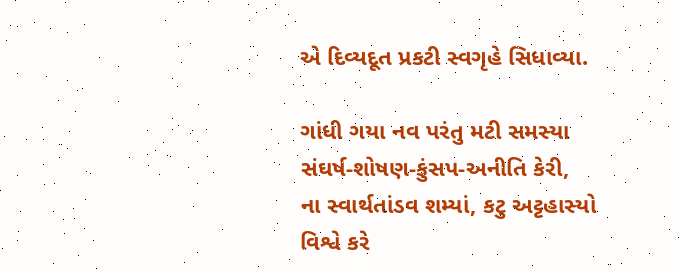એ દિવ્યદૂત પ્રકટી સ્વગૃહે સિધાવ્યા.

ગાંધી ગયા નવ પરંતુ મટી સમસ્યા
સંઘર્ષ-શોષણ-કુંસપ-અનીતિ કેરી,
ના સ્વાર્થતાંડવ શમ્યાં, કટુ અટ્ટહાસ્યો
વિશ્વે કરે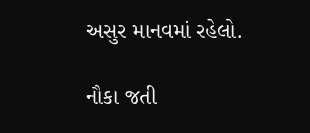અસુર માનવમાં રહેલો.

નૌકા જતી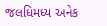જલધિમધ્ય અનેક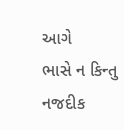આગે
ભાસે ન કિન્તુ નજદીક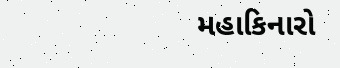મહાકિનારો